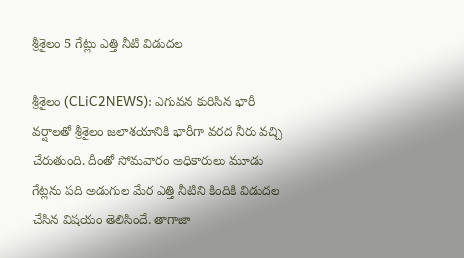శ్రీ‌శైలం 5 గేట్లు ఎత్తి నీటి విడుద‌ల‌

శ్రీ‌శైలం (CLiC2NEWS): ఎగువ‌న కురిసిన భారీ వ‌ర్షాల‌తో శ్రీ‌శైలం జ‌లాశ‌యానికి భారీగా వ‌ర‌ద నీరు వ‌చ్చి చేరుతుంది. దీంతో సోమ‌వారం అధికారులు మూడు గేట్ల‌ను ప‌ది అడుగుల మేర ఎత్తి నీటిని కిందికి విడుద‌ల చేసిన విష‌యం తెలిసిందే. తాగాజా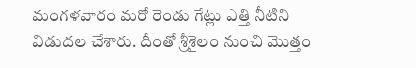మంగ‌ళ‌వారం మ‌రో రెండు గేట్లు ఎత్తి నీటిని విడుద‌ల చేశారు. దీంతో శ్రీ‌శైలం నుంచి మొత్తం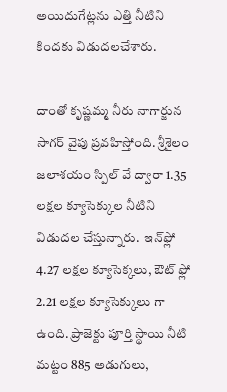అయిదుగేట్ల‌ను ఎత్తి నీటిని కింద‌కు విడుద‌ల‌చేశారు.

దాంతో కృష్ణ‌మ్మ నీరు నాగార్జున సాగ‌ర్ వైపు ప్ర‌వ‌హిస్తోంది. శ్రీ‌శైలం జ‌లాశ‌యం స్పిల్ వే ద్వారా 1.35 ల‌క్ష‌ల క్యూసెక్కుల నీటిని విడుద‌ల చేస్తున్నారు.  ఇన్‌ఫ్లో 4.27 ల‌క్షల క్యూసెక్క‌లు, ఔట్ ఫ్లో 2.21 ల‌క్ష‌ల క్యూసెక్కులు గా ఉంది. ప్రాజెక్టు పూర్తి స్థాయి నీటి మ‌ట్టం 885 అడుగులు,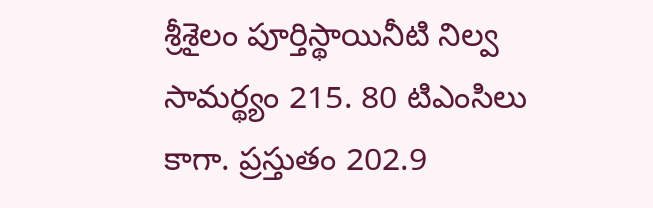శ్రీ‌శైలం పూర్తిస్థాయినీటి నిల్వ సామ‌ర్థ్యం 215. 80 టిఎంసిలు కాగా. ప్ర‌స్తుతం 202.9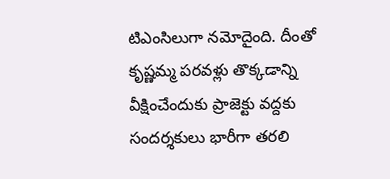టిఎంసిలుగా న‌మోదైంది. దీంతో కృష్ణ‌మ్మ ప‌ర‌వ‌ళ్లు తొక్క‌డాన్ని వీక్షించేందుకు ప్రాజెక్టు వ‌ద్ద‌కు సంద‌ర్శ‌కులు భారీగా త‌ర‌లి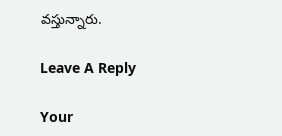వ‌స్తున్నారు.

Leave A Reply

Your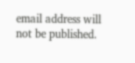email address will not be published.